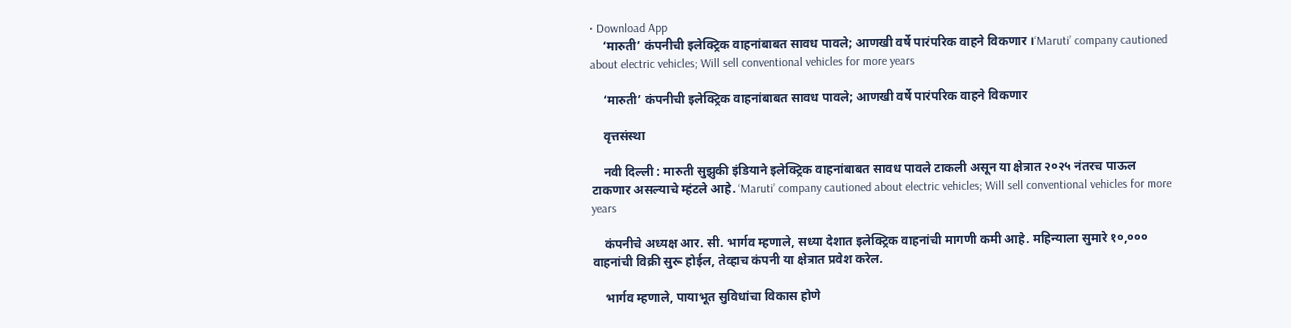• Download App
    ‘मारुती’ कंपनीची इलेक्ट्रिक वाहनांबाबत सावध पावले; आणखी वर्षे पारंपरिक वाहने विकणार ।‘Maruti’ company cautioned about electric vehicles; Will sell conventional vehicles for more years

    ‘मारुती’ कंपनीची इलेक्ट्रिक वाहनांबाबत सावध पावले; आणखी वर्षे पारंपरिक वाहने विकणार

    वृत्तसंस्था

    नवी दिल्ली : मारुती सुझुकी इंडियाने इलेक्ट्रिक वाहनांबाबत सावध पावले टाकली असून या क्षेत्रात २०२५ नंतरच पाऊल टाकणार असल्याचे म्हंटले आहे. ‘Maruti’ company cautioned about electric vehicles; Will sell conventional vehicles for more years

    कंपनीचे अध्यक्ष आर. सी. भार्गव म्हणाले, सध्या देशात इलेक्ट्रिक वाहनांची मागणी कमी आहे. महिन्याला सुमारे १०,००० वाहनांची विक्री सुरू होईल, तेव्हाच कंपनी या क्षेत्रात प्रवेश करेल.

    भार्गव म्हणाले, पायाभूत सुविधांचा विकास होणे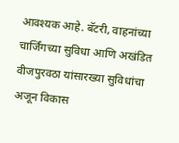आवश्यक आहे. बॅटरी, वाहनांच्या चार्जिंगच्या सुविधा आणि अखंडित वीजपुरवठा यांसारख्या सुविधांचा अजून विकास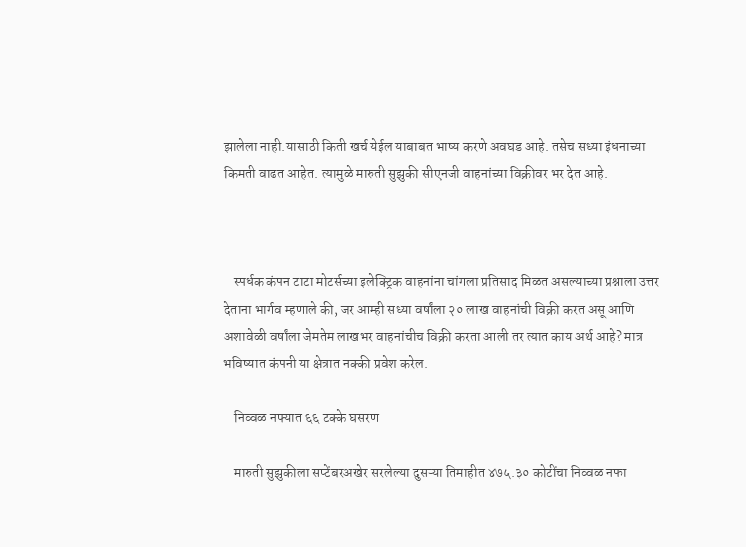झालेला नाही.यासाठी किती खर्च येईल याबाबत भाष्य करणे अवघड आहे. तसेच सध्या इंधनाच्या किमती वाढत आहेत. त्यामुळे मारुती सुझुकी सीएनजी वाहनांच्या विक्रीवर भर देत आहे.



    स्पर्धक कंपन टाटा मोटर्सच्या इलेक्ट्रिक वाहनांना चांगला प्रतिसाद मिळत असल्याच्या प्रश्नाला उत्तर देताना भार्गव म्हणाले की, जर आम्ही सध्या वर्षांला २० लाख वाहनांची विक्री करत असू आणि अशावेळी वर्षांला जेमतेम लाखभर वाहनांचीच विक्री करता आली तर त्यात काय अर्थ आहे? मात्र भविष्यात कंपनी या क्षेत्रात नक्की प्रवेश करेल.

    निव्वळ नफ्यात ६६ टक्के घसरण

    मारुती सुझुकीला सप्टेंबरअखेर सरलेल्या दुसऱ्या तिमाहीत ४७५.३० कोटींचा निव्वळ नफा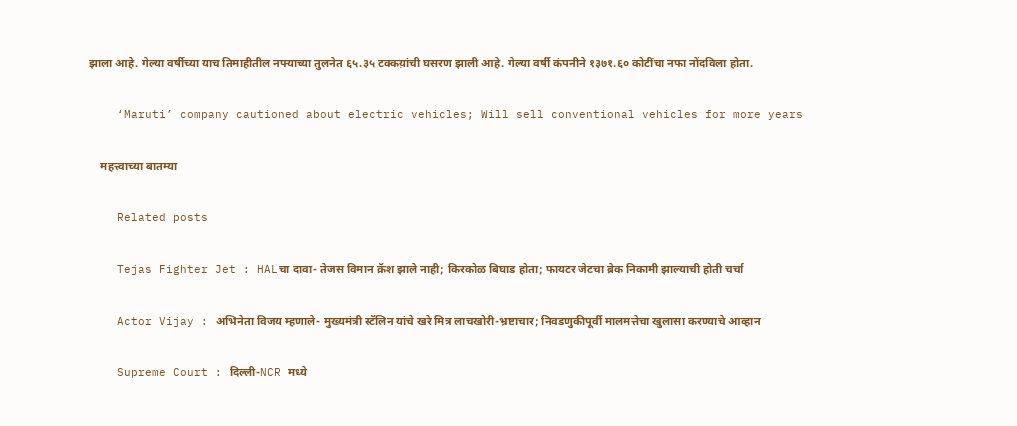झाला आहे. गेल्या वर्षीच्या याच तिमाहीतील नफ्याच्या तुलनेत ६५.३५ टक्कय़ांची घसरण झाली आहे. गेल्या वर्षी कंपनीने १३७१.६० कोटींचा नफा नोंदविला होता.

    ‘Maruti’ company cautioned about electric vehicles; Will sell conventional vehicles for more years

    महत्त्वाच्या बातम्या

    Related posts

    Tejas Fighter Jet : HALचा दावा- तेजस विमान क्रॅश झाले नाही; किरकोळ बिघाड होता; फायटर जेटचा ब्रेक निकामी झाल्याची होती चर्चा

    Actor Vijay : अभिनेता विजय म्हणाले- मुख्यमंत्री स्टॅलिन यांचे खरे मित्र लाचखोरी-भ्रष्टाचार; निवडणुकीपूर्वी मालमत्तेचा खुलासा करण्याचे आव्हान

    Supreme Court : दिल्ली-NCR मध्ये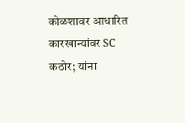कोळशावर आधारित कारखान्यांवर SC कठोर; यांना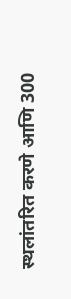स्थलांतरित करणे आणि 300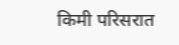किमी परिसरात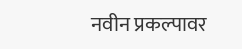नवीन प्रकल्पावर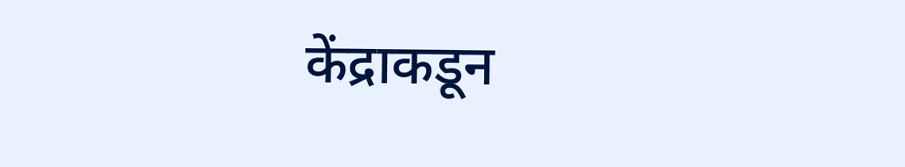केंद्राकडून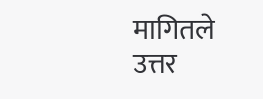मागितले उत्तर